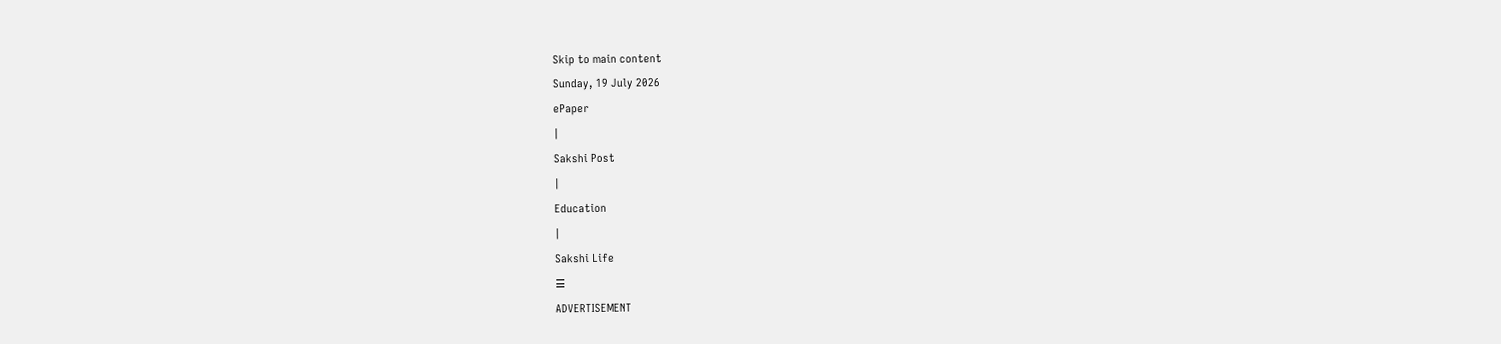Skip to main content
Sunday, 19 July 2026
ePaper
|
Sakshi Post
|
Education
|
Sakshi Life
☰
ADVERTISEMENT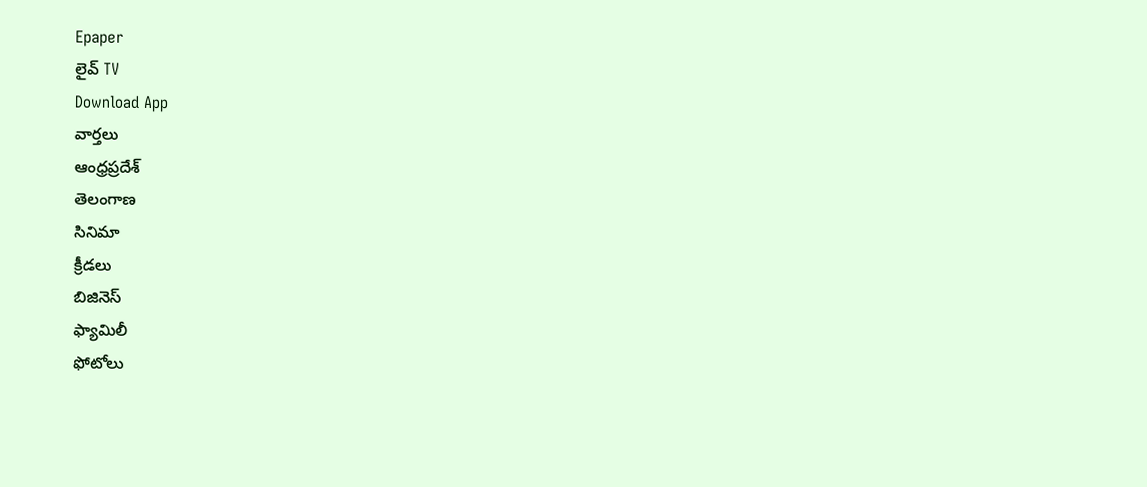Epaper
లైవ్ TV
Download App
వార్తలు
ఆంధ్రప్రదేశ్
తెలంగాణ
సినిమా
క్రీడలు
బిజినెస్
ఫ్యామిలీ
ఫోటోలు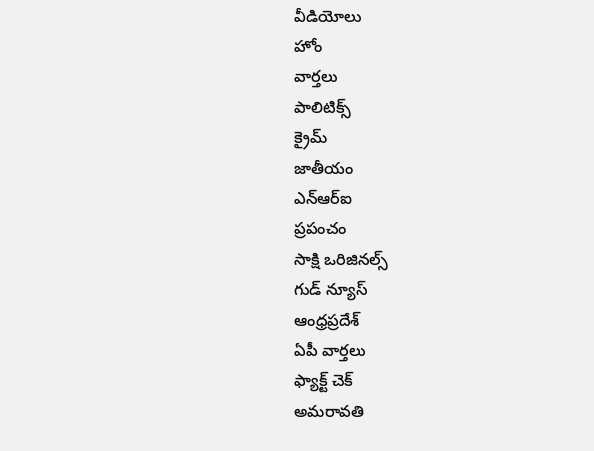వీడియోలు
హోం
వార్తలు
పాలిటిక్స్
క్రైమ్
జాతీయం
ఎన్ఆర్ఐ
ప్రపంచం
సాక్షి ఒరిజినల్స్
గుడ్ న్యూస్
ఆంధ్రప్రదేశ్
ఏపీ వార్తలు
ఫ్యాక్ట్ చెక్
అమరావతి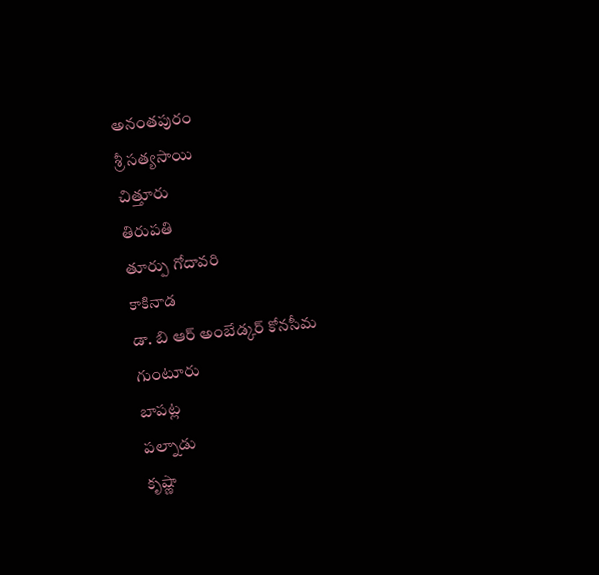అనంతపురం
శ్రీ సత్యసాయి
చిత్తూరు
తిరుపతి
తూర్పు గోదావరి
కాకినాడ
డా. బి ఆర్ అంబేడ్కర్ కోనసీమ
గుంటూరు
బాపట్ల
పల్నాడు
కృష్ణా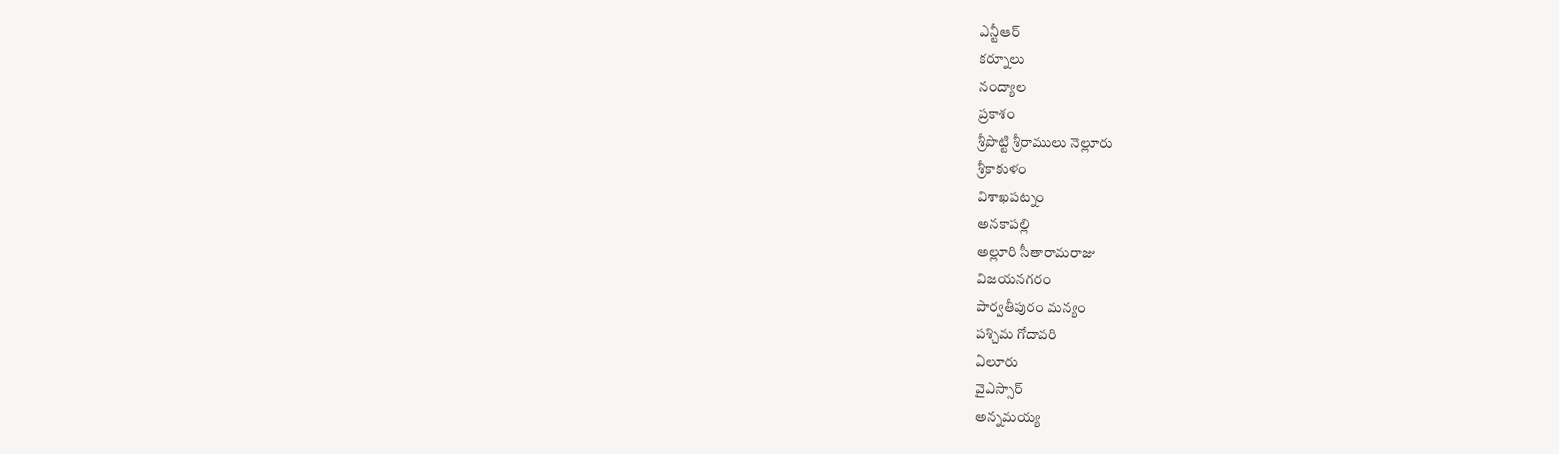ఎన్టీఆర్
కర్నూలు
నంద్యాల
ప్రకాశం
శ్రీపొట్టి శ్రీరాములు నెల్లూరు
శ్రీకాకుళం
విశాఖపట్నం
అనకాపల్లి
అల్లూరి సీతారామరాజు
విజయనగరం
పార్వతీపురం మన్యం
పశ్చిమ గోదావరి
ఏలూరు
వైఎస్సార్
అన్నమయ్య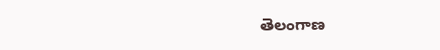తెలంగాణ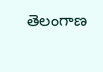తెలంగాణ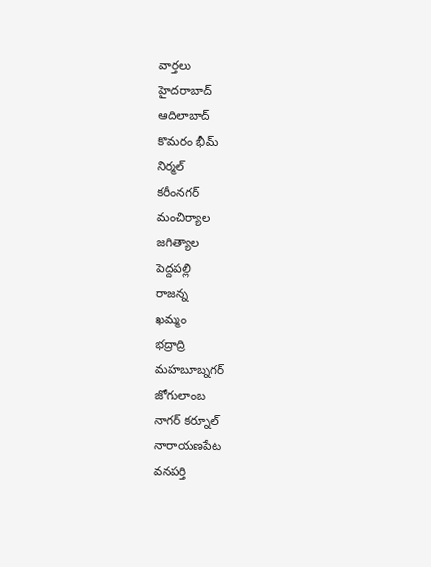వార్తలు
హైదరాబాద్
ఆదిలాబాద్
కొమరం భీమ్
నిర్మల్
కరీంనగర్
మంచిర్యాల
జగిత్యాల
పెద్దపల్లి
రాజన్న
ఖమ్మం
భద్రాద్రి
మహబూబ్నగర్
జోగులాంబ
నాగర్ కర్నూల్
నారాయణపేట
వనపర్తి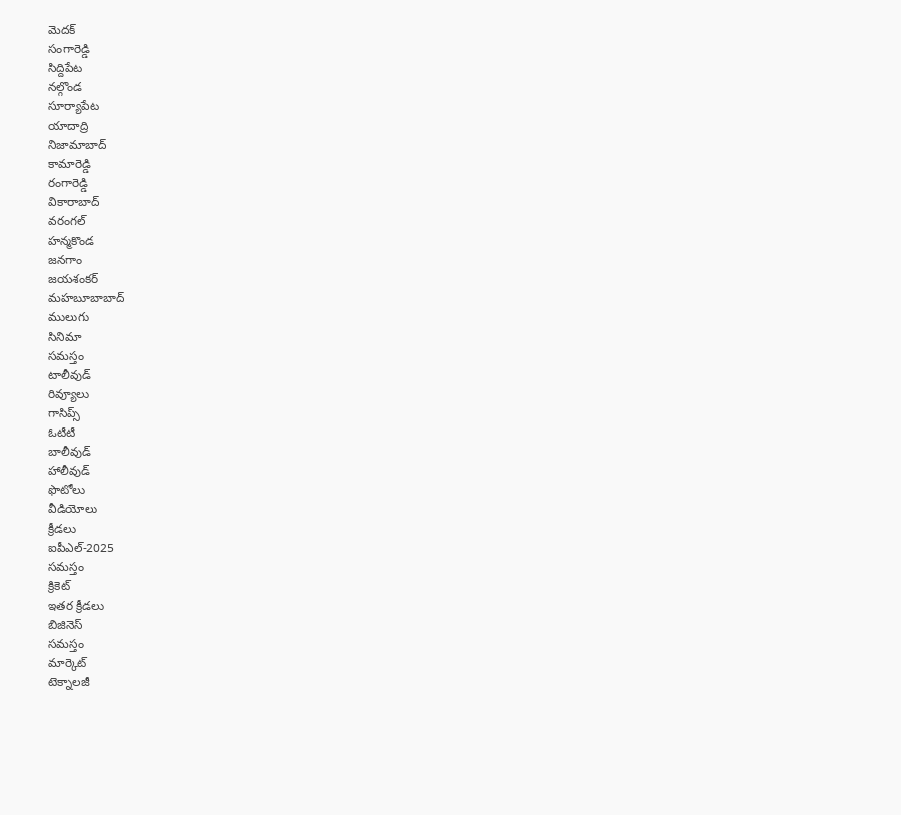మెదక్
సంగారెడ్డి
సిద్దిపేట
నల్గొండ
సూర్యాపేట
యాదాద్రి
నిజామాబాద్
కామారెడ్డి
రంగారెడ్డి
వికారాబాద్
వరంగల్
హన్మకొండ
జనగాం
జయశంకర్
మహబూబాబాద్
ములుగు
సినిమా
సమస్తం
టాలీవుడ్
రివ్యూలు
గాసిప్స్
ఓటీటీ
బాలీవుడ్
హాలీవుడ్
ఫొటోలు
వీడియోలు
క్రీడలు
ఐపీఎల్-2025
సమస్తం
క్రికెట్
ఇతర క్రీడలు
బిజినెస్
సమస్తం
మార్కెట్
టెక్నాలజీ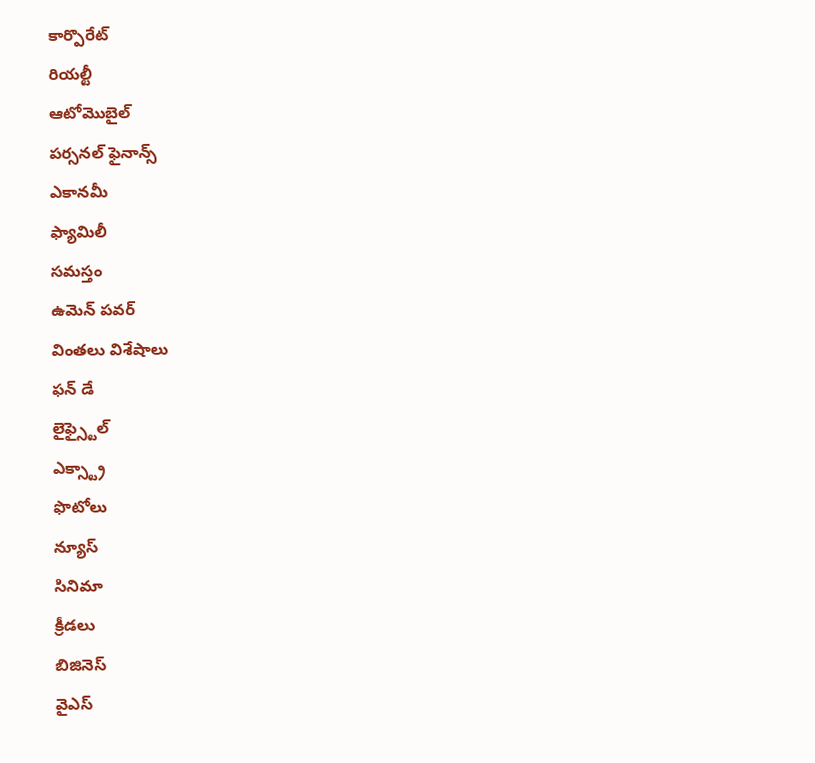కార్పొరేట్
రియల్టీ
ఆటోమొబైల్
పర్సనల్ ఫైనాన్స్
ఎకానమీ
ఫ్యామిలీ
సమస్తం
ఉమెన్ పవర్
వింతలు విశేషాలు
ఫన్ డే
లైఫ్స్టైల్
ఎక్స్ట్రా
ఫొటోలు
న్యూస్
సినిమా
క్రీడలు
బిజినెస్
వైఎస్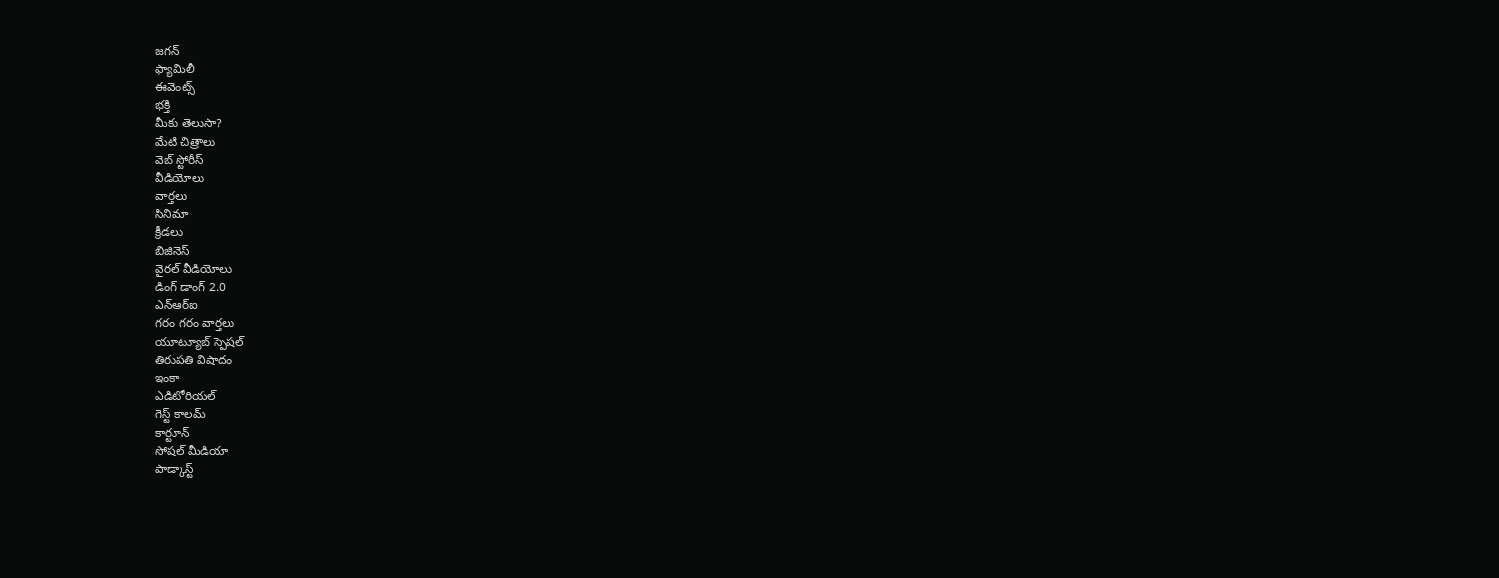జగన్
ఫ్యామిలీ
ఈవెంట్స్
భక్తి
మీకు తెలుసా?
మేటి చిత్రాలు
వెబ్ స్టోరీస్
వీడియోలు
వార్తలు
సినిమా
క్రీడలు
బిజినెస్
వైరల్ వీడియోలు
డింగ్ డాంగ్ 2.0
ఎన్ఆర్ఐ
గరం గరం వార్తలు
యూట్యూబ్ స్పెషల్
తిరుపతి విషాదం
ఇంకా
ఎడిటోరియల్
గెస్ట్ కాలమ్
కార్టూన్
సోషల్ మీడియా
పాడ్కాస్ట్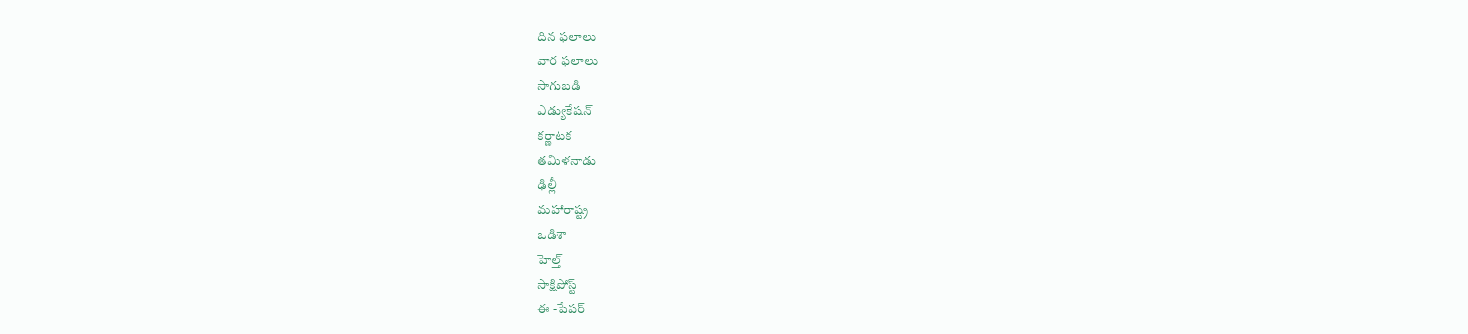దిన ఫలాలు
వార ఫలాలు
సాగుబడి
ఎడ్యుకేషన్
కర్ణాటక
తమిళనాడు
ఢిల్లీ
మహారాష్ట్ర
ఒడిశా
హెల్త్
సాక్షిపోస్ట్
ఈ -పేపర్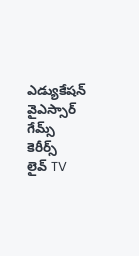ఎడ్యుకేషన్
వైఎస్సార్
గేమ్స్
కెరీర్స్
లైవ్ TV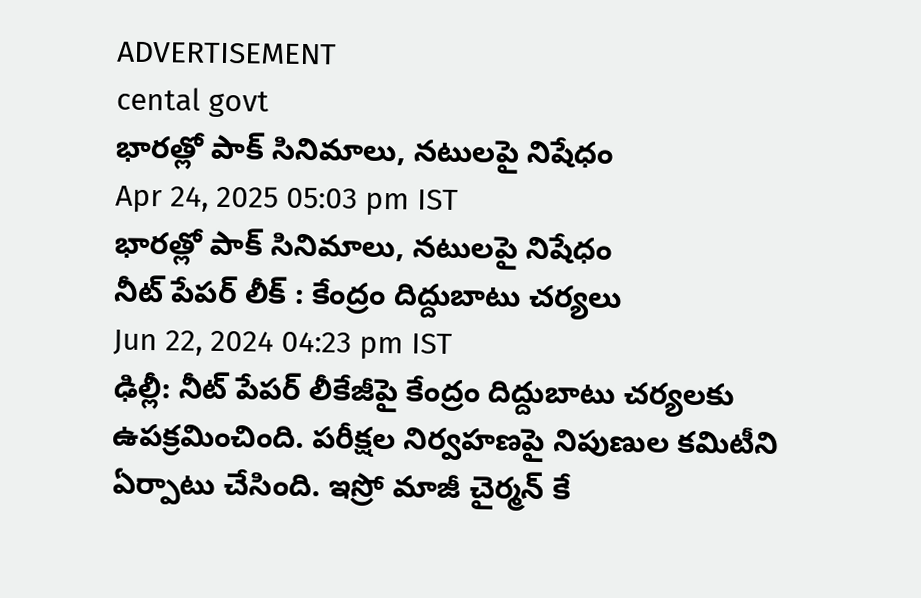ADVERTISEMENT
cental govt
భారత్లో పాక్ సినిమాలు, నటులపై నిషేధం
Apr 24, 2025 05:03 pm IST
భారత్లో పాక్ సినిమాలు, నటులపై నిషేధం
నీట్ పేపర్ లీక్ : కేంద్రం దిద్దుబాటు చర్యలు
Jun 22, 2024 04:23 pm IST
ఢిల్లీ: నీట్ పేపర్ లీకేజీపై కేంద్రం దిద్దుబాటు చర్యలకు ఉపక్రమించింది. పరీక్షల నిర్వహణపై నిపుణుల కమిటీని ఏర్పాటు చేసింది. ఇస్రో మాజీ చైర్మన్ కే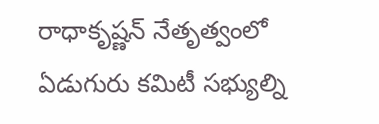రాధాకృష్ణన్ నేతృత్వంలో ఏడుగురు కమిటీ సభ్యుల్ని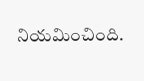నియమించింది.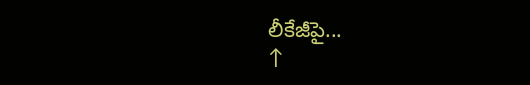లీకేజీపై...
↑